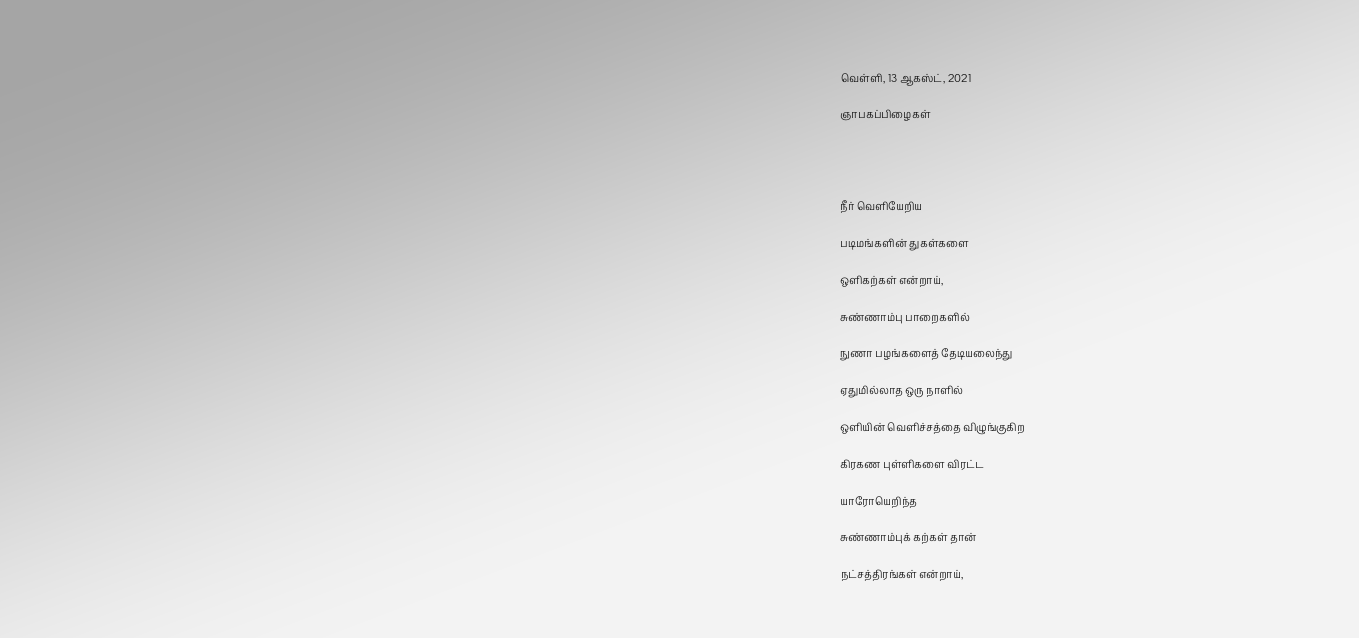வெள்ளி, 13 ஆகஸ்ட், 2021

ஞாபகப்பிழைகள்




நீர் வெளியேறிய

படிமங்களின் துகள்களை

ஒளிகற்கள் என்றாய்,

சுண்ணாம்பு பாறைகளில்

நுணா பழங்களைத் தேடியலைந்து

ஏதுமில்லாத ஒரு நாளில்

ஒளியின் வெளிச்சத்தை விழுங்குகிற

கிரகண புள்ளிகளை விரட்ட

யாரோயெறிந்த

சுண்ணாம்புக் கற்கள் தான்

நட்சத்திரங்கள் என்றாய்,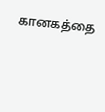கானகத்தை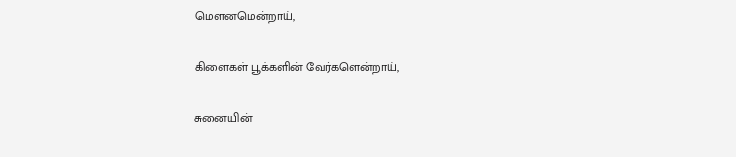மௌனமென்றாய்,

கிளைகள் பூக்களின் வேர்களென்றாய்,

சுனையின்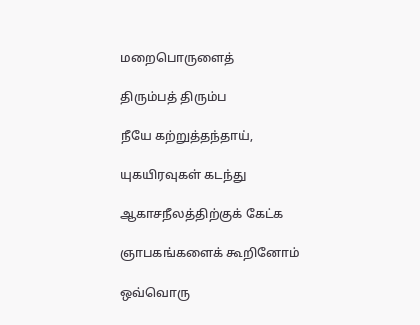மறைபொருளைத்

திரும்பத் திரும்ப

நீயே கற்றுத்தந்தாய்,

யுகயிரவுகள் கடந்து

ஆகாசநீலத்திற்குக் கேட்க

ஞாபகங்களைக் கூறினோம்

ஒவ்வொரு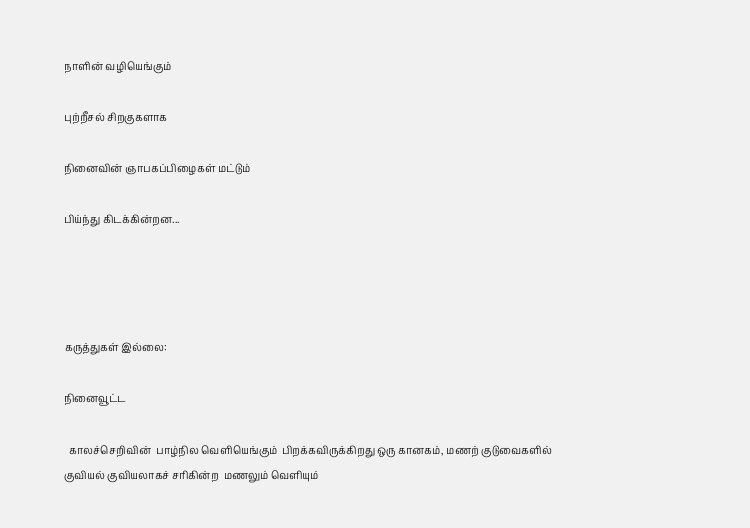நாளின் வழியெங்கும்

புற்றீசல் சிறகுகளாக

நினைவின் ஞாபகப்பிழைகள் மட்டும்

பிய்ந்து கிடக்கின்றன...




கருத்துகள் இல்லை:

நினைவூட்ட

  காலச்செறிவின்  பாழ்நில வெளியெங்கும்  பிறக்கவிருக்கிறது ஒரு கானகம், மணற் குடுவைகளில் குவியல் குவியலாகச் சரிகின்ற  மணலும் வெளியும்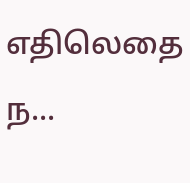எதிலெதை ந...